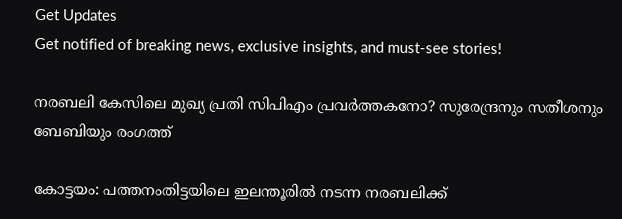Get Updates
Get notified of breaking news, exclusive insights, and must-see stories!

നരബലി കേസിലെ മുഖ്യ പ്രതി സിപിഎം പ്രവര്‍ത്തകനോ? സുരേന്ദ്രനും സതീശനും ബേബിയും രംഗത്ത്

കോട്ടയം: പത്തനംതിട്ടയിലെ ഇലന്തൂരില്‍ നടന്ന നരബലിക്ക്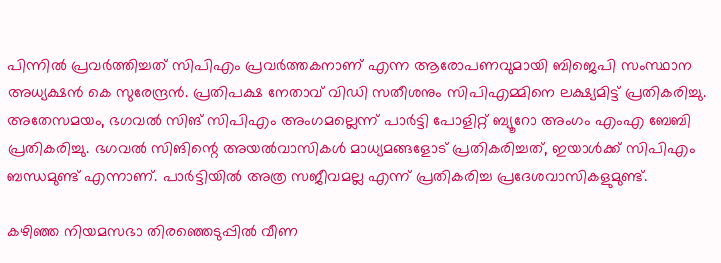പിന്നില്‍ പ്രവര്‍ത്തിച്ചത് സിപിഎം പ്രവര്‍ത്തകനാണ് എന്ന ആരോപണവുമായി ബിജെപി സംസ്ഥാന അധ്യക്ഷന്‍ കെ സുരേന്ദ്രന്‍. പ്രതിപക്ഷ നേതാവ് വിഡി സതീശനും സിപിഎമ്മിനെ ലക്ഷ്യമിട്ട് പ്രതികരിച്ചു. അതേസമയം, ഭഗവല്‍ സിങ് സിപിഎം അംഗമല്ലെന്ന് പാര്‍ട്ടി പോളിറ്റ് ബ്യൂറോ അംഗം എംഎ ബേബി പ്രതികരിച്ചു. ഭഗവല്‍ സിങിന്റെ അയല്‍വാസികള്‍ മാധ്യമങ്ങളോട് പ്രതികരിച്ചത്, ഇയാള്‍ക്ക് സിപിഎം ബന്ധമുണ്ട് എന്നാണ്. പാര്‍ട്ടിയില്‍ അത്ര സജീവമല്ല എന്ന് പ്രതികരിച്ച പ്രദേശവാസികളുമുണ്ട്.

കഴിഞ്ഞ നിയമസഭാ തിരഞ്ഞെടുപ്പില്‍ വീണ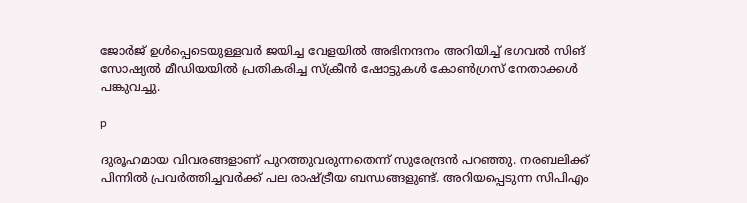ജോര്‍ജ് ഉള്‍പ്പെടെയുള്ളവര്‍ ജയിച്ച വേളയില്‍ അഭിനന്ദനം അറിയിച്ച് ഭഗവല്‍ സിങ് സോഷ്യല്‍ മീഡിയയില്‍ പ്രതികരിച്ച സ്‌ക്രീന്‍ ഷോട്ടുകള്‍ കോണ്‍ഗ്രസ് നേതാക്കള്‍ പങ്കുവച്ചു.

p

ദുരൂഹമായ വിവരങ്ങളാണ് പുറത്തുവരുന്നതെന്ന് സുരേന്ദ്രന്‍ പറഞ്ഞു. നരബലിക്ക് പിന്നില്‍ പ്രവര്‍ത്തിച്ചവര്‍ക്ക് പല രാഷ്ട്രീയ ബന്ധങ്ങളുണ്ട്. അറിയപ്പെടുന്ന സിപിഎം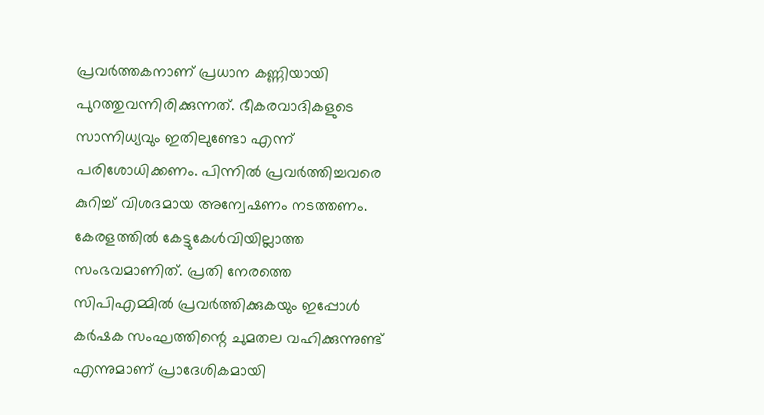പ്രവര്‍ത്തകനാണ് പ്രധാന കണ്ണിയായി പുറത്തുവന്നിരിക്കുന്നത്. ഭീകരവാദികളുടെ സാന്നിധ്യവും ഇതിലുണ്ടോ എന്ന് പരിശോധിക്കണം. പിന്നില്‍ പ്രവര്‍ത്തിച്ചവരെ കുറിച്ച് വിശദമായ അന്വേഷണം നടത്തണം. കേരളത്തില്‍ കേട്ടുകേള്‍വിയില്ലാത്ത സംഭവമാണിത്. പ്രതി നേരത്തെ സിപിഎമ്മില്‍ പ്രവര്‍ത്തിക്കുകയും ഇപ്പോള്‍ കര്‍ഷക സംഘത്തിന്റെ ചുമതല വഹിക്കുന്നുണ്ട് എന്നുമാണ് പ്രാദേശികമായി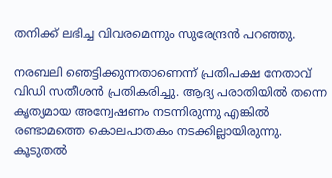തനിക്ക് ലഭിച്ച വിവരമെന്നും സുരേന്ദ്രന്‍ പറഞ്ഞു.

നരബലി ഞെട്ടിക്കുന്നതാണെന്ന് പ്രതിപക്ഷ നേതാവ് വിഡി സതീശന്‍ പ്രതികരിച്ചു. ആദ്യ പരാതിയില്‍ തന്നെ കൃത്യമായ അന്വേഷണം നടന്നിരുന്നു എങ്കില്‍ രണ്ടാമത്തെ കൊലപാതകം നടക്കില്ലായിരുന്നു. കൂടുതല്‍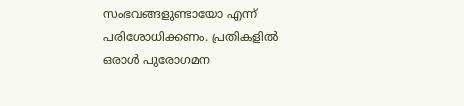സംഭവങ്ങളുണ്ടായോ എന്ന് പരിശോധിക്കണം. പ്രതികളില്‍ ഒരാള്‍ പുരോഗമന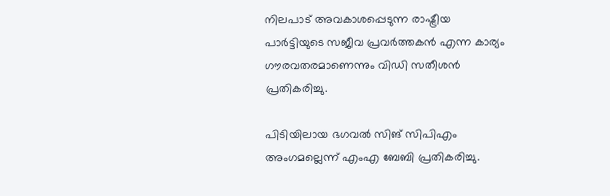നിലപാട് അവകാശപ്പെടുന്ന രാഷ്ട്രീയ പാര്‍ട്ടിയുടെ സജീവ പ്രവര്‍ത്തകന്‍ എന്ന കാര്യം ഗൗരവതരമാണെന്നും വിഡി സതീശന്‍ പ്രതികരിച്ചു.

പിടിയിലായ ഭഗവല്‍ സിങ് സിപിഎം അംഗമല്ലെന്ന് എംഎ ബേബി പ്രതികരിച്ചു.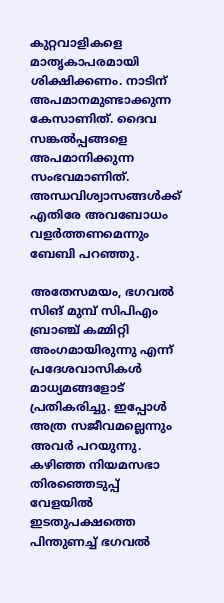കുറ്റവാളികളെ മാതൃകാപരമായി ശിക്ഷിക്കണം. നാടിന് അപമാനമുണ്ടാക്കുന്ന കേസാണിത്. ദൈവ സങ്കല്‍പ്പങ്ങളെ അപമാനിക്കുന്ന സംഭവമാണിത്. അന്ധവിശ്വാസങ്ങള്‍ക്ക് എതിരേ അവബോധം വളര്‍ത്തണമെന്നും ബേബി പറഞ്ഞു.

അതേസമയം, ഭഗവല്‍ സിങ് മുമ്പ് സിപിഎം ബ്രാഞ്ച് കമ്മിറ്റി അംഗമായിരുന്നു എന്ന് പ്രദേശവാസികള്‍ മാധ്യമങ്ങളോട് പ്രതികരിച്ചു. ഇപ്പോള്‍ അത്ര സജീവമല്ലെന്നും അവര്‍ പറയുന്നു. കഴിഞ്ഞ നിയമസഭാ തിരഞ്ഞെടുപ്പ് വേളയില്‍ ഇടതുപക്ഷത്തെ പിന്തുണച്ച് ഭഗവല്‍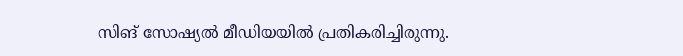സിങ് സോഷ്യല്‍ മീഡിയയില്‍ പ്രതികരിച്ചിരുന്നു.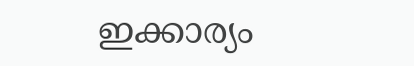ഇക്കാര്യം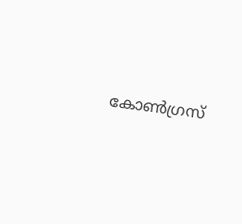കോണ്‍ഗ്രസ്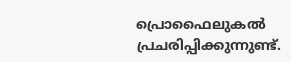പ്രൊഫൈലുകല്‍ പ്രചരിപ്പിക്കുന്നുണ്ട്.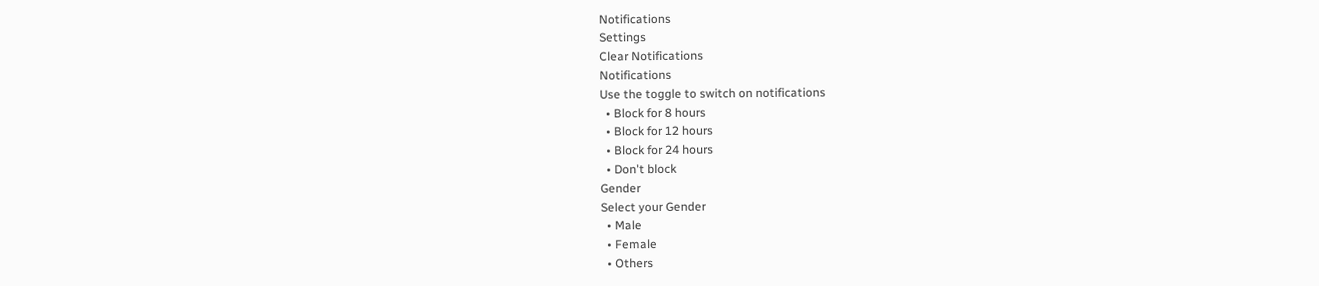Notifications
Settings
Clear Notifications
Notifications
Use the toggle to switch on notifications
  • Block for 8 hours
  • Block for 12 hours
  • Block for 24 hours
  • Don't block
Gender
Select your Gender
  • Male
  • Female
  • Others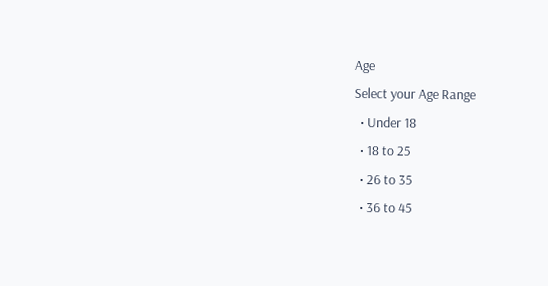Age
Select your Age Range
  • Under 18
  • 18 to 25
  • 26 to 35
  • 36 to 45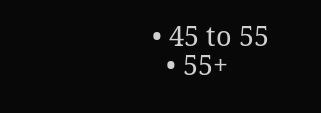• 45 to 55
  • 55+